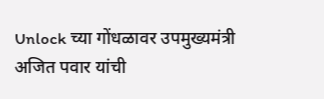Unlock च्या गोंधळावर उपमुख्यमंत्री अजित पवार यांची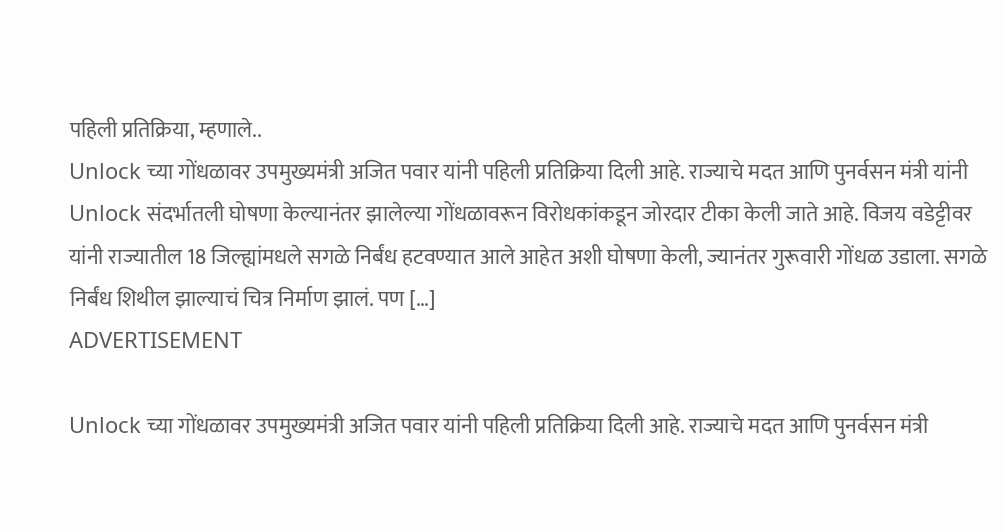पहिली प्रतिक्रिया, म्हणाले..
Unlock च्या गोंधळावर उपमुख्यमंत्री अजित पवार यांनी पहिली प्रतिक्रिया दिली आहे. राज्याचे मदत आणि पुनर्वसन मंत्री यांनी Unlock संदर्भातली घोषणा केल्यानंतर झालेल्या गोंधळावरून विरोधकांकडून जोरदार टीका केली जाते आहे. विजय वडेट्टीवर यांनी राज्यातील 18 जिल्ह्यांमधले सगळे निर्बंध हटवण्यात आले आहेत अशी घोषणा केली, ज्यानंतर गुरूवारी गोंधळ उडाला. सगळे निर्बंध शिथील झाल्याचं चित्र निर्माण झालं. पण […]
ADVERTISEMENT

Unlock च्या गोंधळावर उपमुख्यमंत्री अजित पवार यांनी पहिली प्रतिक्रिया दिली आहे. राज्याचे मदत आणि पुनर्वसन मंत्री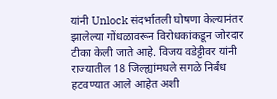यांनी Unlock संदर्भातली घोषणा केल्यानंतर झालेल्या गोंधळावरून विरोधकांकडून जोरदार टीका केली जाते आहे. विजय वडेट्टीवर यांनी राज्यातील 18 जिल्ह्यांमधले सगळे निर्बंध हटवण्यात आले आहेत अशी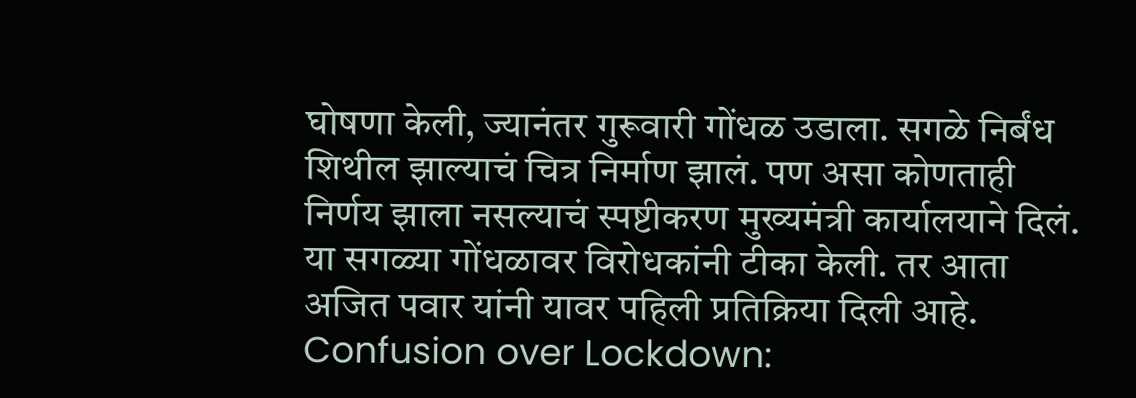घोषणा केली, ज्यानंतर गुरूवारी गोंधळ उडाला. सगळे निर्बंध शिथील झाल्याचं चित्र निर्माण झालं. पण असा कोणताही निर्णय झाला नसल्याचं स्पष्टीकरण मुख्यमंत्री कार्यालयाने दिलं. या सगळ्या गोंधळावर विरोधकांनी टीका केली. तर आता अजित पवार यांनी यावर पहिली प्रतिक्रिया दिली आहे.
Confusion over Lockdown: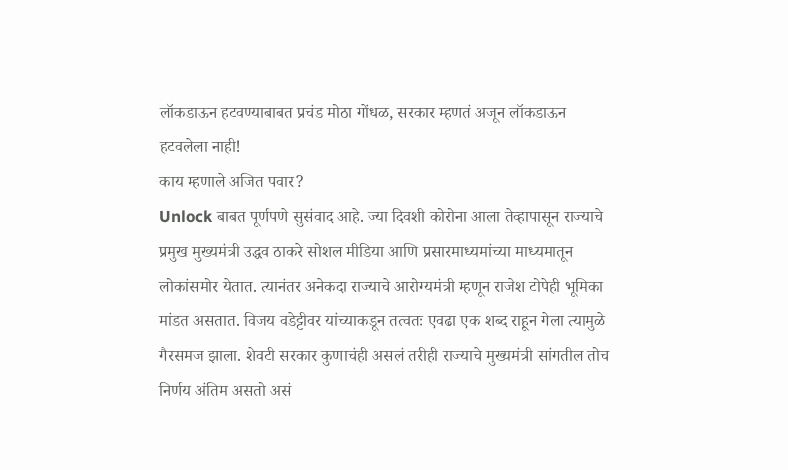लॉकडाऊन हटवण्याबाबत प्रचंड मोठा गोंधळ, सरकार म्हणतं अजून लॉकडाऊन हटवलेला नाही!
काय म्हणाले अजित पवार?
Unlock बाबत पूर्णपणे सुसंवाद आहे. ज्या दिवशी कोरोना आला तेव्हापासून राज्याचे प्रमुख मुख्यमंत्री उद्धव ठाकरे सोशल मीडिया आणि प्रसारमाध्यमांच्या माध्यमातून लोकांसमोर येतात. त्यानंतर अनेकदा राज्याचे आरोग्यमंत्री म्हणून राजेश टोपेही भूमिका मांडत असतात. विजय वडेट्टीवर यांच्याकडून तत्वतः एवढा एक शब्द राहून गेला त्यामुळे गैरसमज झाला. शेवटी सरकार कुणाचंही असलं तरीही राज्याचे मुख्यमंत्री सांगतील तोच निर्णय अंतिम असतो असं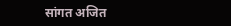सांगत अजित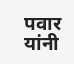पवार यांनी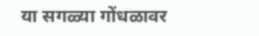या सगळ्या गोंधळावर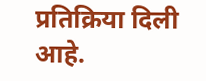प्रतिक्रिया दिली आहे.